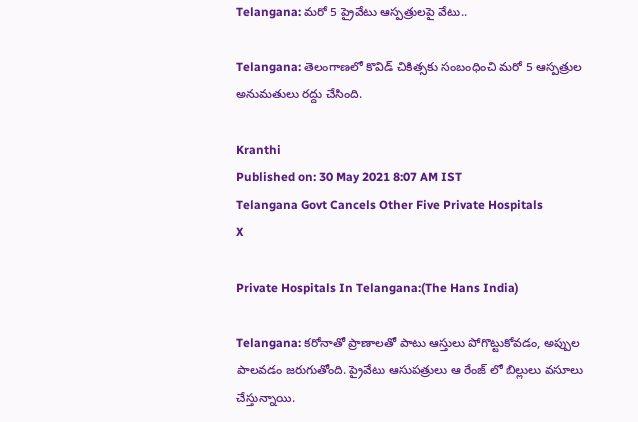Telangana: మరో 5 ప్రైవేటు ఆస్పత్రులపై వేటు..

Telangana: తెలంగాణలో కొవిడ్ చికిత్సకు సంబంధించి మరో 5 ఆస్పత్రుల అనుమతులు రద్దు చేసింది.

Kranthi
Published on: 30 May 2021 8:07 AM IST
Telangana Govt Cancels Other Five Private Hospitals
X

Private Hospitals In Telangana:(The Hans India)

Telangana: కరోనాతో ప్రాణాలతో పాటు ఆస్తులు పోగొట్టుకోవడం, అప్పుల పాలవడం జరుగుతోంది. ప్రైవేటు ఆసుపత్రులు ఆ రేంజ్ లో బిల్లులు వసూలు చేస్తున్నాయి.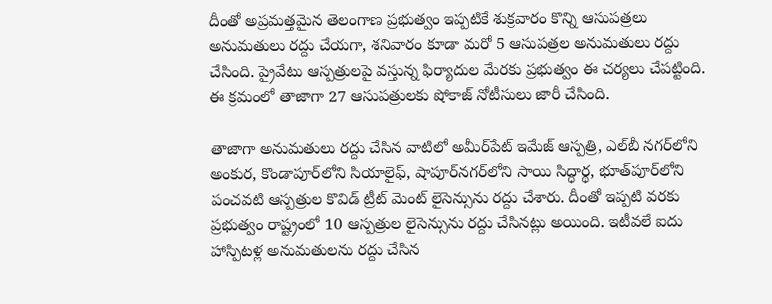దీంతో అప్రమత్తమైన తెలంగాణ ప్రభుత్వం ఇప్పటికే శుక్రవారం కొన్ని ఆసుపత్రలు అనుమతులు రద్దు చేయగా, శనివారం కూడా మరో 5 ఆసుపత్రల అనుమతులు రద్దు చేసింది. ప్రైవేటు ఆస్పత్రుల‌పై వ‌స్తున్న ఫిర్యాదుల‌ మేరకు ప్రభుత్వం ఈ చ‌ర్యలు చేప‌ట్టింది. ఈ క్రమంలో తాజాగా 27 ఆసుప‌త్రుల‌కు షోకాజ్ నోటీసులు జారీ చేసింది.

తాజాగా అనుమతులు రద్దు చేసిన వాటిలో అమీర్‌పేట్ ఇమేజ్ ఆస్పత్రి, ఎల్‌బీ న‌గ‌ర్‌లోని అంకుర, కొండాపూర్‌లోని సియాలైఫ్‌, షాపూర్‌న‌గ‌ర్‌లోని సాయి సిద్ధార్థ, భూత్‌పూర్‌లోని పంచ‌వ‌టి ఆస్పత్రుల కొవిడ్ ట్రీట్ మెంట్ లైసెన్సును ర‌ద్దు చేశారు. దీంతో ఇప్పటి వ‌ర‌కు ప్రభుత్వం రాష్ట్రంలో 10 ఆస్పత్రుల లైసెన్సును ర‌ద్దు చేసిన‌ట్లు అయింది. ఇటీవ‌లే ఐదు హాస్పిటళ్ల అనుమ‌తుల‌ను ర‌ద్దు చేసిన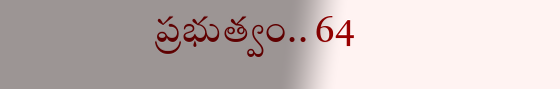ప్రభుత్వం.. 64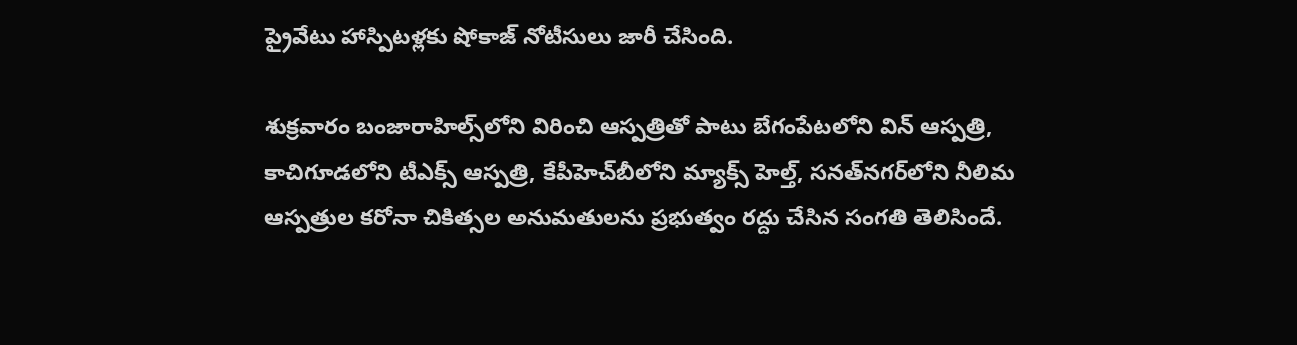ప్రైవేటు హాస్పిటళ్లకు షోకాజ్ నోటీసులు జారీ చేసింది.

శుక్రవారం బంజారాహిల్స్‌లోని విరించి ఆస్పత్రితో పాటు బేగంపేటలోని విన్‌ ఆస్పత్రి, కాచిగూడలోని టీఎక్స్‌ ఆస్పత్రి, కేపీహెచ్‌బీలోని మ్యాక్స్‌ హెల్త్‌, సనత్‌నగర్‌లోని నీలిమ ఆస్పత్రుల కరోనా చికిత్సల అనుమతులను ప్రభుత్వం రద్దు చేసిన సంగతి తెలిసిందే.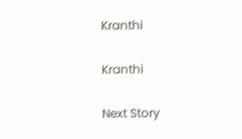Kranthi

Kranthi

Next Story